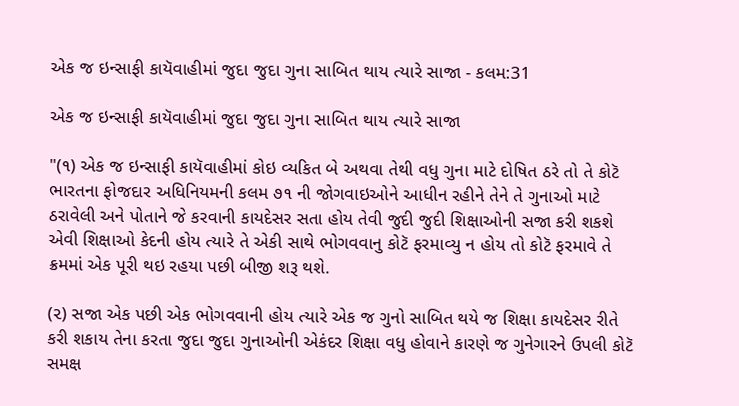એક જ ઇન્સાફી કાયૅવાહીમાં જુદા જુદા ગુના સાબિત થાય ત્યારે સાજા - કલમ:31

એક જ ઇન્સાફી કાયૅવાહીમાં જુદા જુદા ગુના સાબિત થાય ત્યારે સાજા

"(૧) એક જ ઇન્સાફી કાયૅવાહીમાં કોઇ વ્યકિત બે અથવા તેથી વધુ ગુના માટે દોષિત ઠરે તો તે કોટૅ ભારતના ફોજદાર અધિનિયમની કલમ ૭૧ ની જોગવાઇઓને આધીન રહીને તેને તે ગુનાઓ માટે ઠરાવેલી અને પોતાને જે કરવાની કાયદેસર સતા હોય તેવી જુદી જુદી શિક્ષાઓની સજા કરી શકશે એવી શિક્ષાઓ કેદની હોય ત્યારે તે એકી સાથે ભોગવવાનુ કોટૅ ફરમાવ્યુ ન હોય તો કોટૅ ફરમાવે તે ક્રમમાં એક પૂરી થઇ રહયા પછી બીજી શરૂ થશે.

(૨) સજા એક પછી એક ભોગવવાની હોય ત્યારે એક જ ગુનો સાબિત થયે જ શિક્ષા કાયદેસર રીતે કરી શકાય તેના કરતા જુદા જુદા ગુનાઓની એકંદર શિક્ષા વધુ હોવાને કારણે જ ગુનેગારને ઉપલી કોટૅ સમક્ષ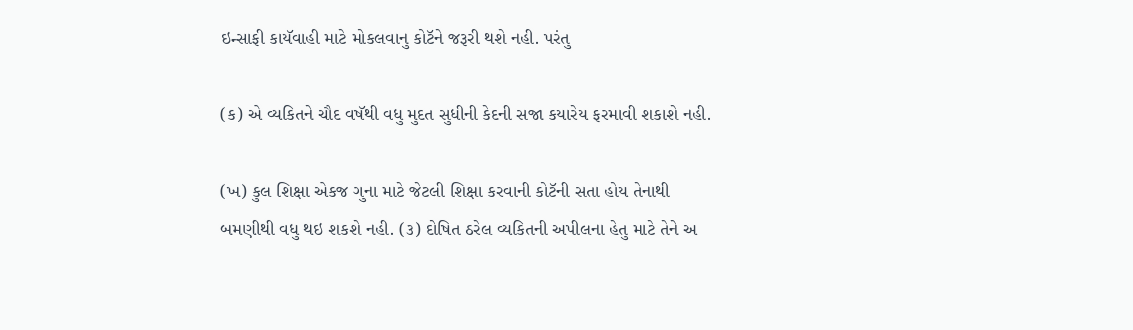ઇન્સાફી કાયૅવાહી માટે મોકલવાનુ કોટૅને જરૂરી થશે નહી. પરંતુ

(ક) એ વ્યકિતને ચૌદ વષૅથી વધુ મુદત સુધીની કેદની સજા કયારેય ફરમાવી શકાશે નહી.

(ખ) કુલ શિક્ષા એકજ ગુના માટે જેટલી શિક્ષા કરવાની કોટૅની સતા હોય તેનાથી બમણીથી વધુ થઇ શકશે નહી. (૩) દોષિત ઠરેલ વ્યકિતની અપીલના હેતુ માટે તેને અ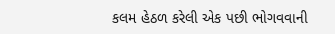કલમ હેઠળ કરેલી એક પછી ભોગવવાની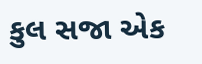કુલ સજા એક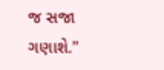જ સજા ગણાશે."